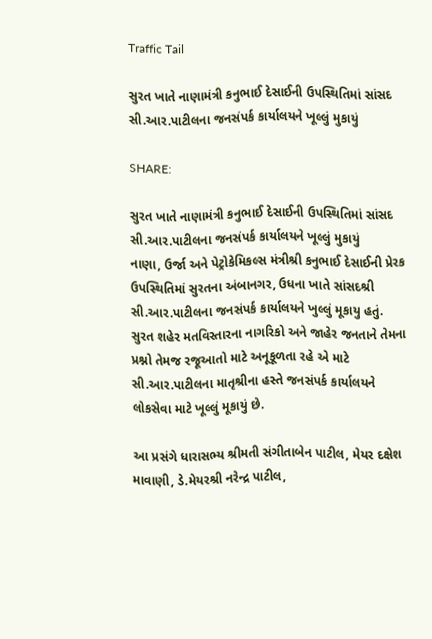Traffic Tail

સુરત ખાતે નાણામંત્રી કનુભાઈ દેસાઈની ઉપસ્થિતિમાં સાંસદ સી.આર.પાટીલના જનસંપર્ક કાર્યાલયને ખૂલ્લું મુકાયું

SHARE:

સુરત ખાતે નાણામંત્રી કનુભાઈ દેસાઈની ઉપસ્થિતિમાં સાંસદ સી.આર.પાટીલના જનસંપર્ક કાર્યાલયને ખૂલ્લું મુકાયું
નાણા, ઉર્જા અને પેટ્રોકેમિકલ્સ મંત્રીશ્રી કનુભાઈ દેસાઈની પ્રેરક ઉપસ્થિતિમાં સુરતના અંબાનગર, ઉધના ખાતે સાંસદશ્રી સી.આર.પાટીલના જનસંપર્ક કાર્યાલયને ખુલ્લું મૂકાયુ હતું. સુરત શહેર મતવિસ્તારના નાગરિકો અને જાહેર જનતાને તેમના પ્રશ્નો તેમજ રજૂઆતો માટે અનૂકૂળતા રહે એ માટે સી.આર.પાટીલના માતૃશ્રીના હસ્તે જનસંપર્ક કાર્યાલયને લોકસેવા માટે ખૂલ્લું મૂકાયું છે.

આ પ્રસંગે ધારાસભ્ય શ્રીમતી સંગીતાબેન પાટીલ, મેયર દક્ષેશ માવાણી, ડે.મેયરશ્રી નરેન્દ્ર પાટીલ,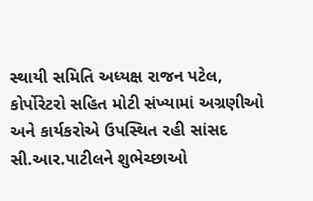સ્થાયી સમિતિ અધ્યક્ષ રાજન પટેલ, કોર્પોરેટરો સહિત મોટી સંખ્યામાં અગ્રણીઓ અને કાર્યકરોએ ઉપસ્થિત રહી સાંસદ સી.આર.પાટીલને શુભેચ્છાઓ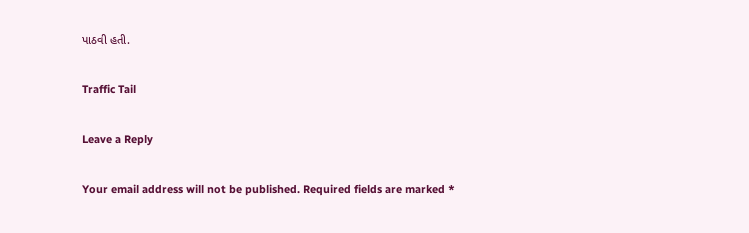પાઠવી હતી.

Traffic Tail

Leave a Reply

Your email address will not be published. Required fields are marked *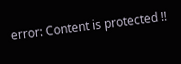error: Content is protected !!